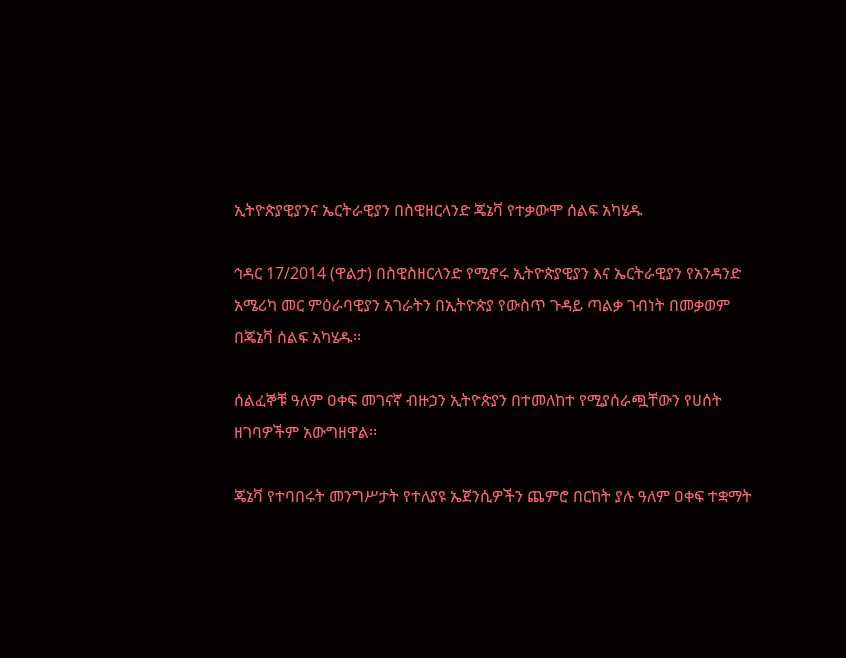ኢትዮጵያዊያንና ኤርትራዊያን በስዊዘርላንድ ጄኔቫ የተቃውሞ ሰልፍ አካሄዱ

ኅዳር 17/2014 (ዋልታ) በስዊስዘርላንድ የሚኖሩ ኢትዮጵያዊያን እና ኤርትራዊያን የአንዳንድ አሜሪካ መር ምዕራባዊያን አገራትን በኢትዮጵያ የውስጥ ጉዳይ ጣልቃ ገብነት በመቃወም በጄኔቫ ሰልፍ አካሄዱ፡፡

ሰልፈኞቹ ዓለም ዐቀፍ መገናኛ ብዙኃን ኢትዮጵያን በተመለከተ የሚያሰራጯቸውን የሀሰት ዘገባዎችም አውግዘዋል፡፡

ጄኔቫ የተባበሩት መንግሥታት የተለያዩ ኤጀንሲዎችን ጨምሮ በርከት ያሉ ዓለም ዐቀፍ ተቋማት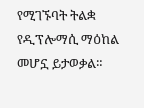የሚገኙባት ትልቋ የዲፕሎማሲ ማዕከል መሆኗ ይታወቃል።